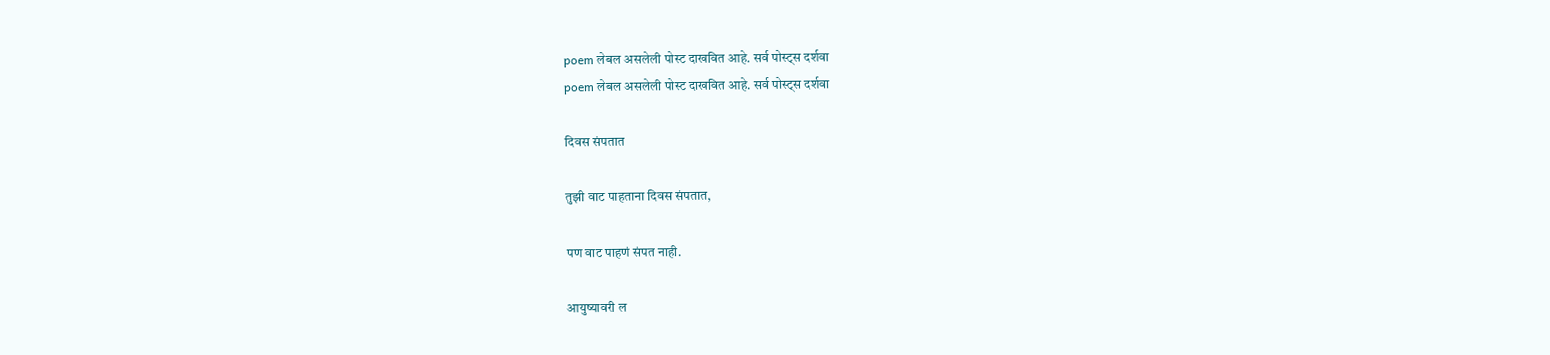poem लेबल असलेली पोस्ट दाखवित आहे. सर्व पोस्ट्‍स दर्शवा
poem लेबल असलेली पोस्ट दाखवित आहे. सर्व पोस्ट्‍स दर्शवा

दिवस संपतात

तुझी वाट पाहताना दिवस संपतात,

पण वाट पाहणं संपत नाही.

आयुष्यावरी ल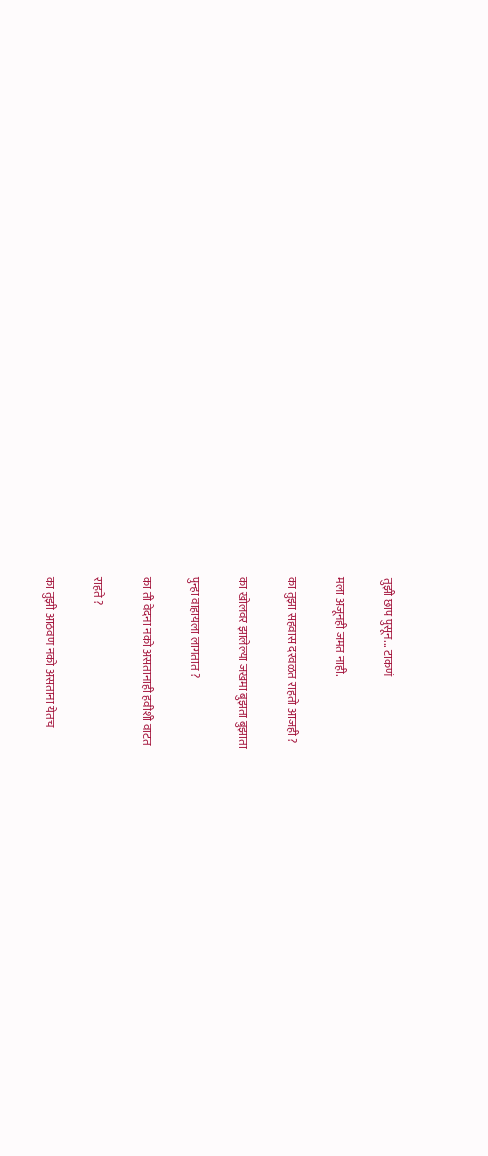तुझी छाप पुसून... टाकणं

मला अजूनही जमत नाही.

का तुझा सहवास दरवळत राहतो आजही ?

का खोलवर झालेल्या जखमा बुझता बुझाता

पुन्हा वाहायला लागतात ?

का ती वेदना नको असतानाही हवीशी वाटत

राहते ?

का तुझी आठवण नको असताना येतच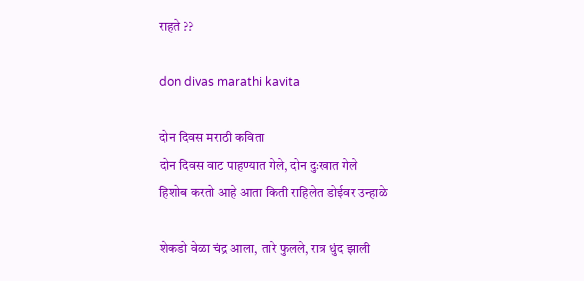राहते ??

don divas marathi kavita

दोन दिवस मराठी कविता
दोन दिवस वाट पाहण्यात गेले, दोन दुःखात गेले
हिशोब करतो आहे आता किती राहिलेत डोईवर उन्हाळे

शेकडो वेळा चंद्र आला, तारे फुलले, रात्र धुंद झाली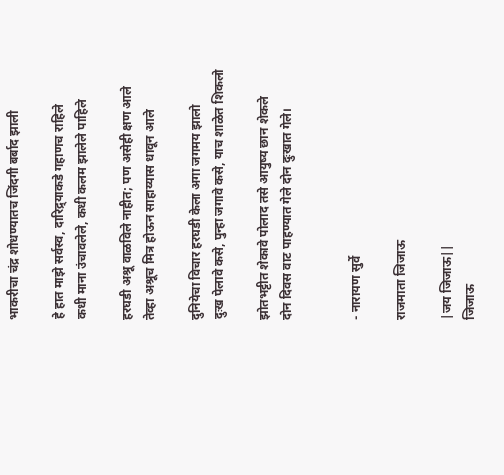भाकरीचा चंद्र शोधण्यातच जिंदगी बर्बाद झाली

हे हात माझे सर्वस्व, दारिद्र्याकडे गहाणच राहिले
कधी माना उंचावलेले, कधी कलम झालेले पाहिले

हरघडी अश्रू वाळविले नाहीत; पण असेही क्षण आले
तेव्हा अश्रूच मित्र होऊन साहाय्यास धावून आले

दुनियेचा विचार हरघडी केला अगा जगमय झालो
दुःख पेलावे कसे, पुन्हा जगावे कसे, याच शाळेत शिकलो

झोतभट्टीत शेकावे पोलाद तसे आयुष्य छान शेकले
दोन दिवस वाट पाहण्यात गेले दोन दुःखात गेले।


- नारायण सुर्वे

राजमाता जिजाऊ

|जय जिजाऊ||
जिजाऊ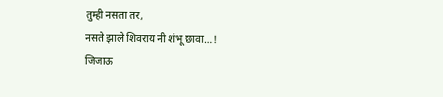तुम्ही नसता तर,
नसते झाले शिवराय नी शंभू छावा…!
जिजाऊ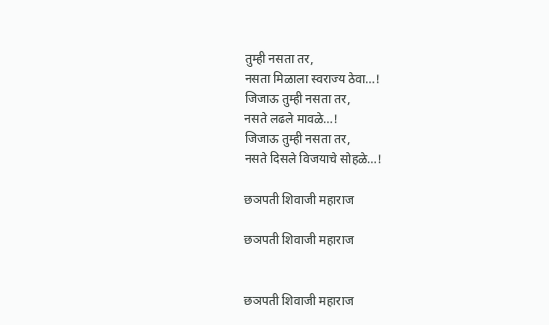तुम्ही नसता तर,
नसता मिळाला स्वराज्य ठेवा…!
जिजाऊ तुम्ही नसता तर,
नसते लढले मावळे…!
जिजाऊ तुम्ही नसता तर,
नसते दिसले विजयाचे सोहळे…!

छञपती शिवाजी महाराज

छञपती शिवाजी महाराज


छञपती शिवाजी महाराज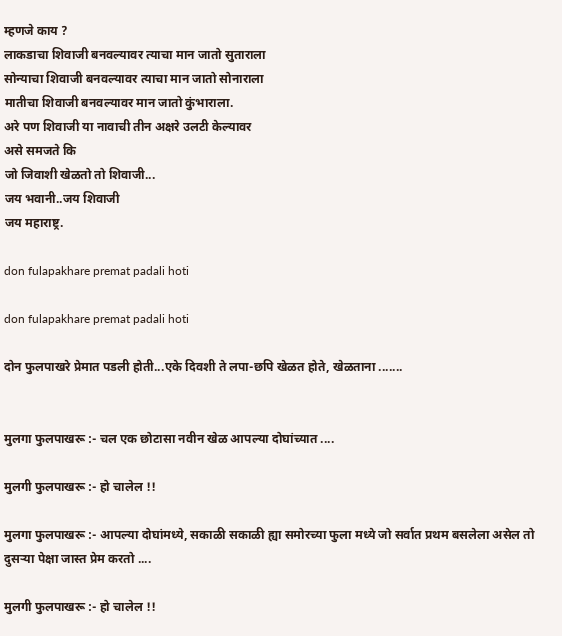म्हणजे काय ?
लाकडाचा शिवाजी बनवल्यावर त्याचा मान जातो सुताराला
सोन्याचा शिवाजी बनवल्यावर त्याचा मान जातो सोनाराला
मातीचा शिवाजी बनवल्यावर मान जातो कुंभाराला.
अरे पण शिवाजी या नावाची तीन अक्षरे उलटी केल्यावर
असे समजते कि
जो जिवाशी खेळतो तो शिवाजी...
जय भवानी..जय शिवाजी
जय महाराष्ट्र.

don fulapakhare premat padali hoti

don fulapakhare premat padali hoti

दोन फुलपाखरे प्रेमात पडली होती...एके दिवशी ते लपा-छपि खेळत होते, खेळताना .......


मुलगा फुलपाखरू :- चल एक छोटासा नवीन खेळ आपल्या दोघांच्यात ....

मुलगी फुलपाखरू :- हो चालेल !!

मुलगा फुलपाखरू :- आपल्या दोघांमध्ये, सकाळी सकाळी ह्या समोरच्या फुला मध्ये जो सर्वात प्रथम बसलेला असेल तो दुसऱ्या पेक्षा जास्त प्रेम करतो ....

मुलगी फुलपाखरू :- हो चालेल !!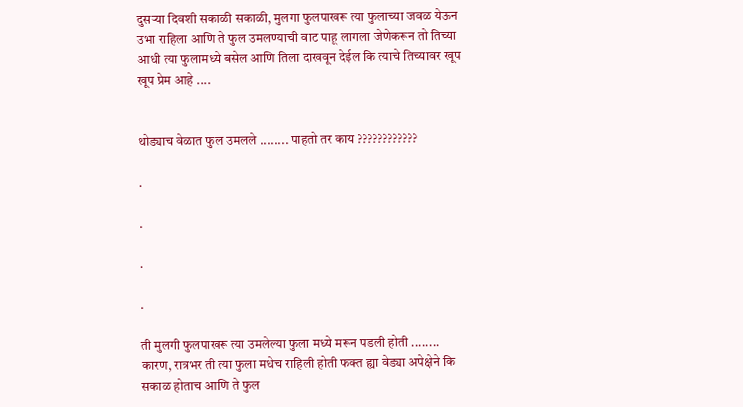दुसऱ्या दिवशी सकाळी सकाळी, मुलगा फुलपाखरू त्या फुलाच्या जवळ येऊन उभा राहिला आणि ते फुल उमलण्याची वाट पाहू लागला जेणेकरून तो तिच्या आधी त्या फुलामध्ये बसेल आणि तिला दाखवून देईल कि त्याचे तिच्यावर खूप खूप प्रेम आहे ....


थोड्याच वेळात फुल उमलले ........ पाहतो तर काय ????????????

.

.

.

.

ती मुलगी फुलपाखरू त्या उमलेल्या फुला मध्ये मरून पडली होती ........ कारण, रात्रभर ती त्या फुला मधेच राहिली होती फक्त ह्या वेड्या अपेक्षेने कि सकाळ होताच आणि ते फुल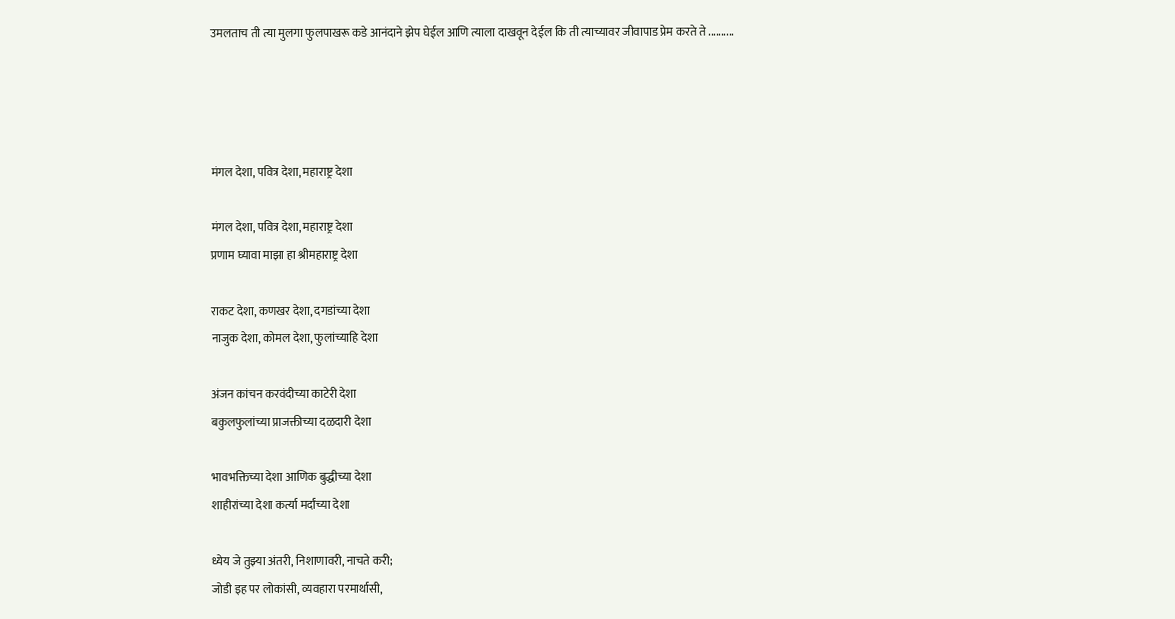उमलताच ती त्या मुलगा फुलपाखरू कडे आनंदाने झेप घेईल आणि त्याला दाखवून देईल कि ती त्याच्यावर जीवापाड प्रेम करते ते ..........




मंगल देशा, पवित्र देशा, महाराष्ट्र देशा

मंगल देशा, पवित्र देशा, महाराष्ट्र देशा
प्रणाम घ्यावा माझा हा श्रीमहाराष्ट्र देशा

राकट देशा, कणखर देशा, दगडांच्या देशा
नाजुक देशा, कोमल देशा, फुलांच्याहि देशा

अंजन कांचन करवंदीच्या काटेरी देशा
बकुलफुलांच्या प्राजक्तीच्या दळदारी देशा

भावभक्तिच्या देशा आणिक बुद्धीच्या देशा
शाहीरांच्या देशा कर्त्या मर्दांच्या देशा

ध्येय जे तुझ्या अंतरी, निशाणावरी, नाचते करी;
जोडी इह पर लोकांसी, व्यवहारा परमार्थासी,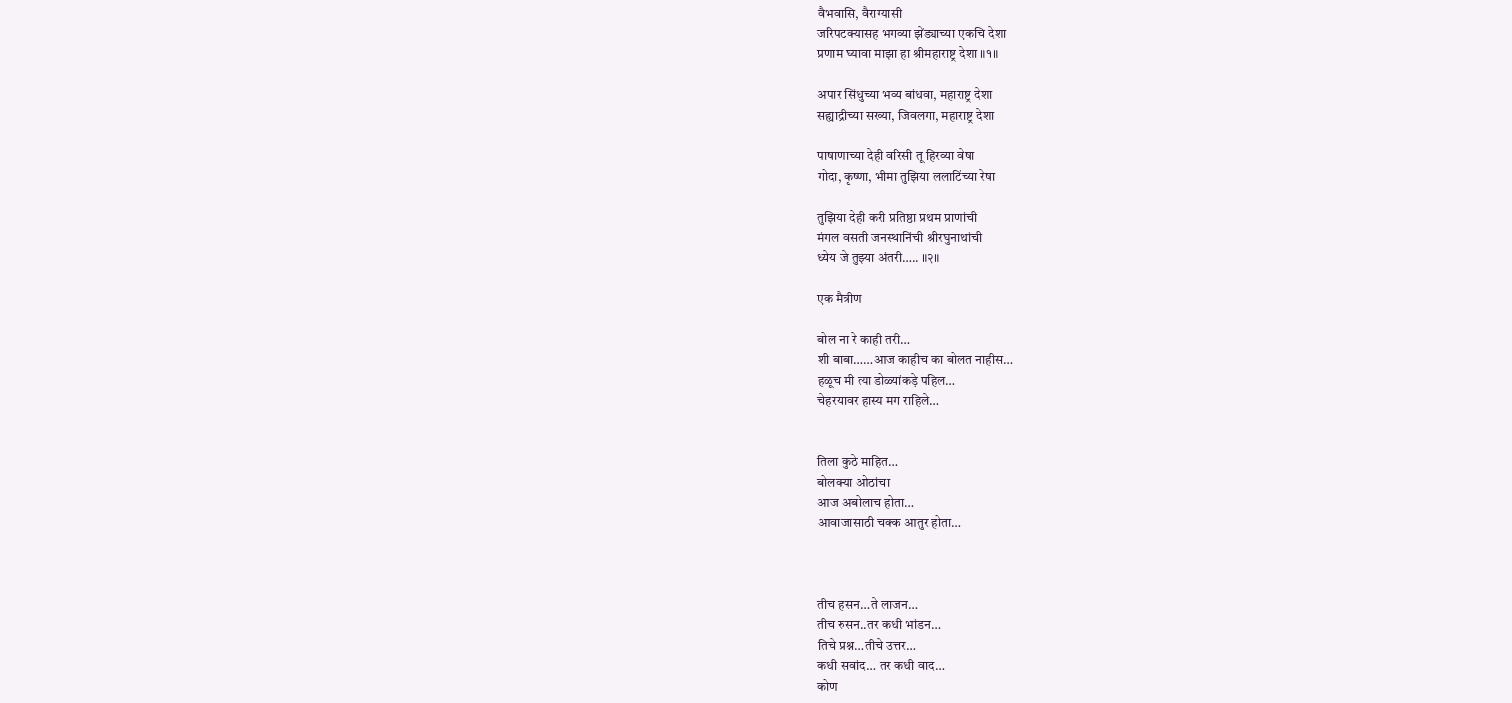वैभवासि, वैराग्यासी
जरिपटक्यासह भगव्या झेंड्याच्या एकचि देशा
प्रणाम घ्यावा माझा हा श्रीमहाराष्ट्र देशा ॥१॥

अपार सिंधुच्या भव्य बांधवा, महाराष्ट्र देशा
सह्याद्रीच्या सख्या, जिवलगा, महाराष्ट्र देशा

पाषाणाच्या देही वरिसी तू हिरव्या वेषा
गोदा, कृष्णा, भीमा तुझिया ललाटिंच्या रेषा

तुझिया देही करी प्रतिष्ठा प्रथम प्राणांची
मंगल वसती जनस्थानिंची श्रीरघुनाथांची
ध्येय जे तुझ्या अंतरी….. ॥२॥

एक मैत्रीण

बोल ना रे काही तरी…
शी बाबा……आज काहीच का बोलत नाहीस…
हळूच मी त्या डोळ्यांकड़े पहिल…
चेहरयावर हास्य मग राहिले…


तिला कुठे माहित…
बोलक्या ओठांचा
आज अबोलाच होता…
आवाजासाठी चक्क आतुर होता…



तीच हसन…ते लाजन…
तीच रुसन..तर कधी भांडन…
तिचे प्रश्न…तीचे उत्तर…
कधी सवांद… तर कधी वाद…
कोण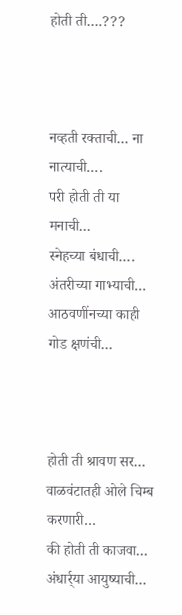होती ती….???



नव्हती रक्ताची… ना नात्याची….
परी होती ती या मनाची…
स्नेहच्या बंधाची…. अंतरीच्या गाभ्याची…
आठवणींनच्या काही गोड क्षणंची…



होती ती श्रावण सर…
वाळवंटातही ओले चिम्ब करणारी…
की होती ती काजवा…
अंधार्र्या आयुष्याची…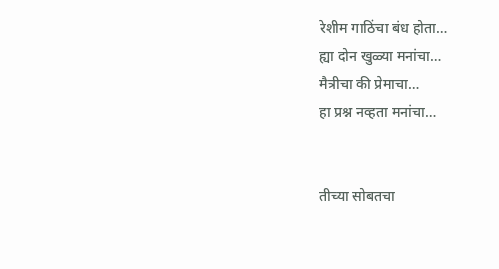रेशीम गाठिंचा बंध होता…
ह्या दोन खुळ्या मनांचा…
मैत्रीचा की प्रेमाचा…
हा प्रश्न नव्हता मनांचा…


तीच्या सोबतचा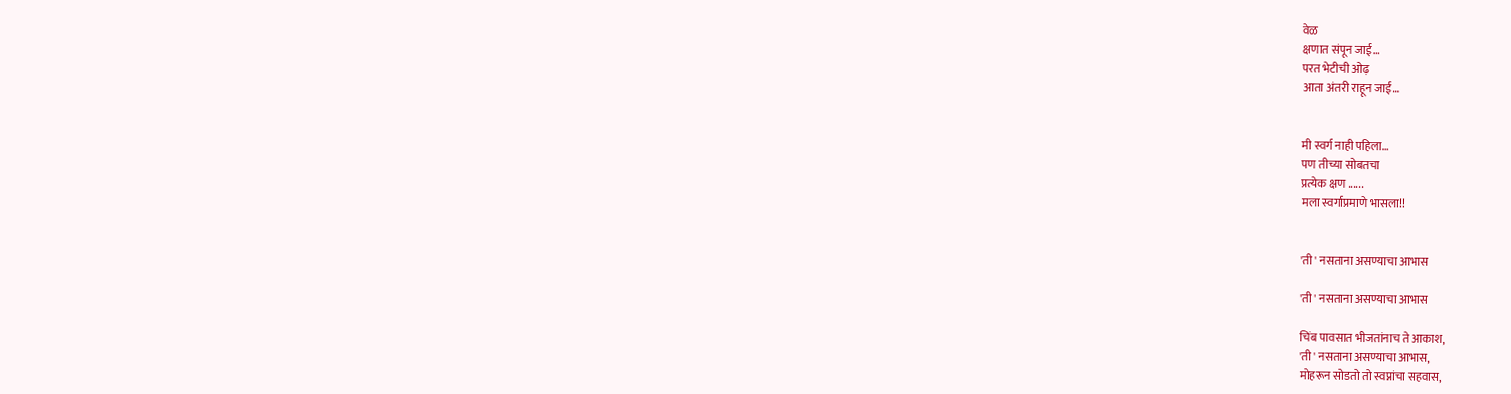वेळ
क्षणात संपून जाई…
परत भेटीची ओढ़
आता अंतरी राहून जाई…


मी स्वर्ग नाही पहिला…
पण तीच्या सोबतचा
प्रत्येक क्षण ......
मला स्वर्गाप्रमाणे भासला!!


'ती ' नसताना असण्याचा आभास

'ती ' नसताना असण्याचा आभास

चिंब पावसात भीजतांनाच ते आकाश,
'ती ' नसताना असण्याचा आभास,
मोहरून सोडतो तो स्वप्नांचा सहवास,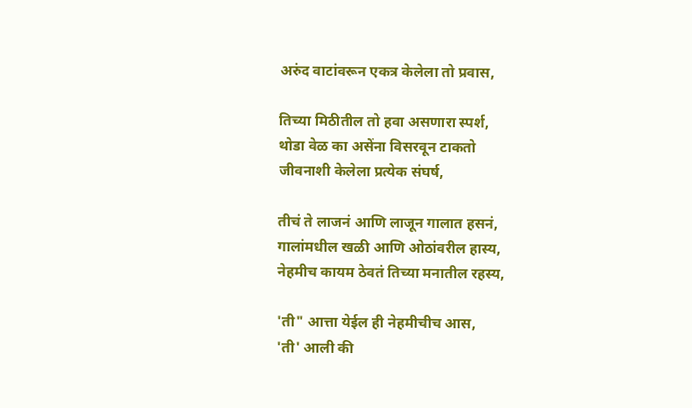अरुंद वाटांवरून एकत्र केलेला तो प्रवास,

तिच्या मिठीतील तो हवा असणारा स्पर्श,
थोडा वेळ का असेंना विसरवून टाकतो
जीवनाशी केलेला प्रत्येक संघर्ष,

तीचं ते लाजनं आणि लाजून गालात हसनं,
गालांमधील खळी आणि ओठांवरील हास्य,
नेहमीच कायम ठेवतं तिच्या मनातील रहस्य,

'ती" आत्ता येईल ही नेहमीचीच आस,
'ती' आली की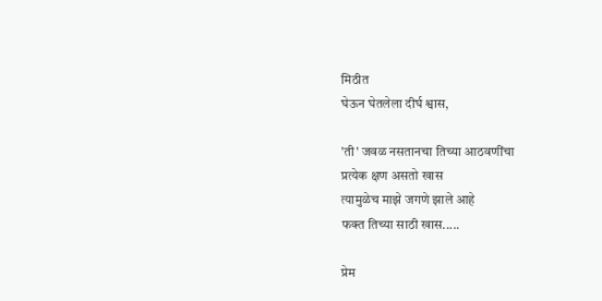मिठीत
घेऊन घेतलेला दीर्घ श्वास,

'ती' जवळ नसतानचा तिच्या आठवणींचा
प्रत्येक क्षण असतो खास
त्यामुळेच माझे जगणे झाले आहे
फक्त तिच्या साठी खास.....

प्रेम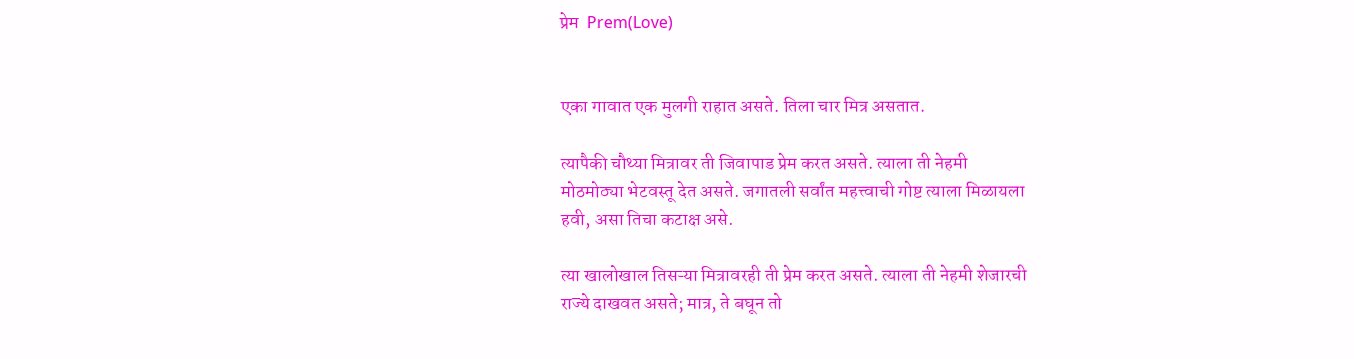प्रेम  Prem(Love)


एका गावात एक मुलगी राहात असते. तिला चार मित्र असतात.

त्यापैकी चौथ्या मित्रावर ती जिवापाड प्रेम करत असते. त्याला ती नेहमी
मोठमोठ्या भेटवस्तू देत असते. जगातली सर्वांत महत्त्वाची गोष्ट त्याला मिळायला
हवी, असा तिचा कटाक्ष असे.

त्या खालोखाल तिसऱ्या मित्रावरही ती प्रेम करत असते. त्याला ती नेहमी शेजारची
राज्ये दाखवत असते; मात्र, ते बघून तो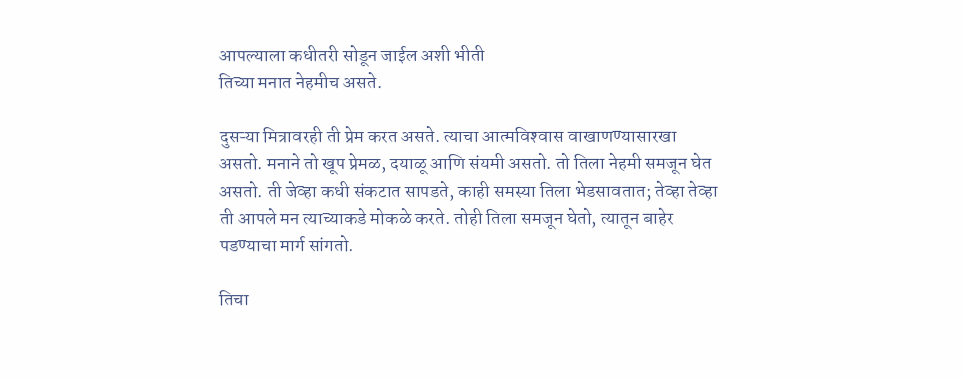आपल्याला कधीतरी सोडून जाईल अशी भीती
तिच्या मनात नेहमीच असते.

दुसऱ्या मित्रावरही ती प्रेम करत असते. त्याचा आत्मविश्‍वास वाखाणण्यासारखा
असतो. मनाने तो खूप प्रेमळ, दयाळू आणि संयमी असतो. तो तिला नेहमी समजून घेत
असतो. ती जेव्हा कधी संकटात सापडते, काही समस्या तिला भेडसावतात; तेव्हा तेव्हा
ती आपले मन त्याच्याकडे मोकळे करते. तोही तिला समजून घेतो, त्यातून बाहेर
पडण्याचा मार्ग सांगतो.

तिचा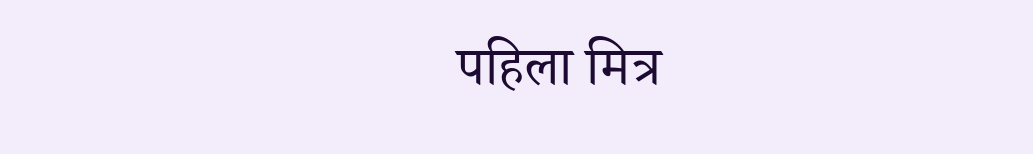पहिला मित्र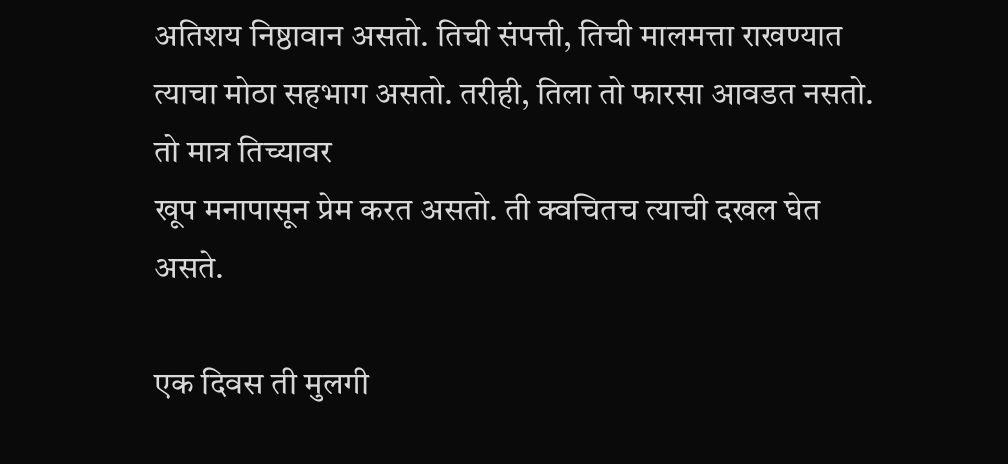अतिशय निष्ठावान असतो. तिची संपत्ती, तिची मालमत्ता राखण्यात
त्याचा मोठा सहभाग असतो. तरीही, तिला तो फारसा आवडत नसतो. तो मात्र तिच्यावर
खूप मनापासून प्रेम करत असतो. ती क्वचितच त्याची दखल घेत असते.

एक दिवस ती मुलगी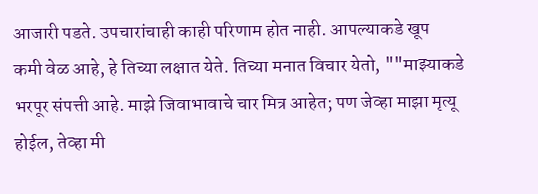आजारी पडते. उपचारांचाही काही परिणाम होत नाही. आपल्याकडे खूप
कमी वेळ आहे, हे तिच्या लक्षात येते. तिच्या मनात विचार येतो, ""माझ्याकडे
भरपूर संपत्ती आहे. माझे जिवाभावाचे चार मित्र आहेत; पण जेव्हा माझा मृत्यू
होईल, तेव्हा मी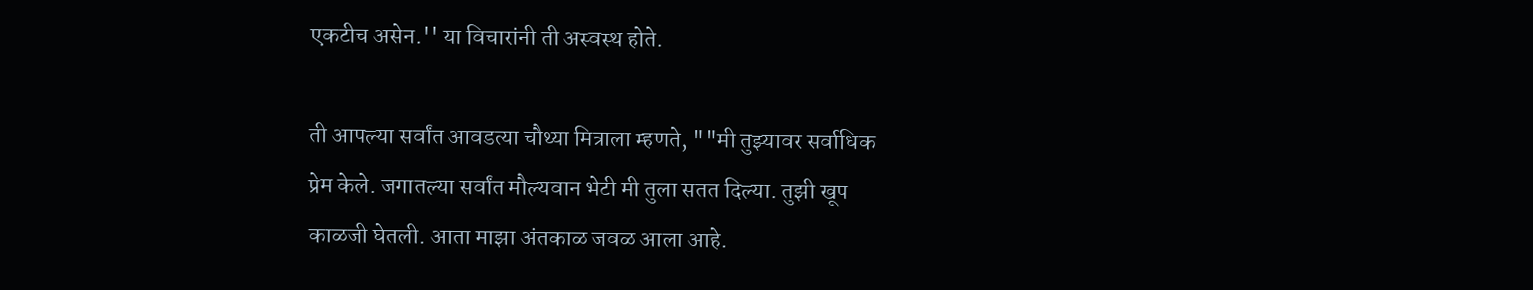एकटीच असेन.'' या विचारांनी ती अस्वस्थ होते.

ती आपल्या सर्वांत आवडत्या चौथ्या मित्राला म्हणते, ""मी तुझ्यावर सर्वाधिक
प्रेम केले. जगातल्या सर्वांत मौल्यवान भेटी मी तुला सतत दिल्या. तुझी खूप
काळजी घेतली. आता माझा अंतकाळ जवळ आला आहे.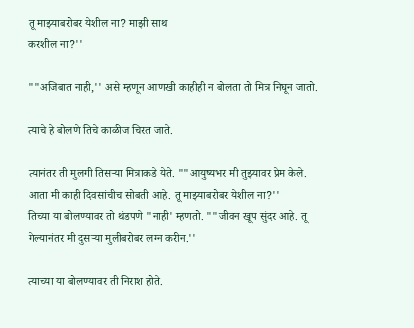तू माझ्याबरोबर येशील ना? माझी साथ
करशील ना?''

""अजिबात नाही,'' असे म्हणून आणखी काहीही न बोलता तो मित्र निघून जातो.

त्याचे हे बोलणे तिचे काळीज चिरत जाते.

त्यानंतर ती मुलगी तिसऱ्या मित्राकडे येते. ""आयुष्यभर मी तुझ्यावर प्रेम केले.
आता मी काही दिवसांचीच सोबती आहे. तू माझ्याबरोबर येशील ना?''
तिच्या या बोलण्यावर तो थंडपणे "नाही' म्हणतो. ""जीवन खूप सुंदर आहे. तू
गेल्यानंतर मी दुसऱ्या मुलीबरोबर लग्न करीन.''

त्याच्या या बोलण्यावर ती निराश होते.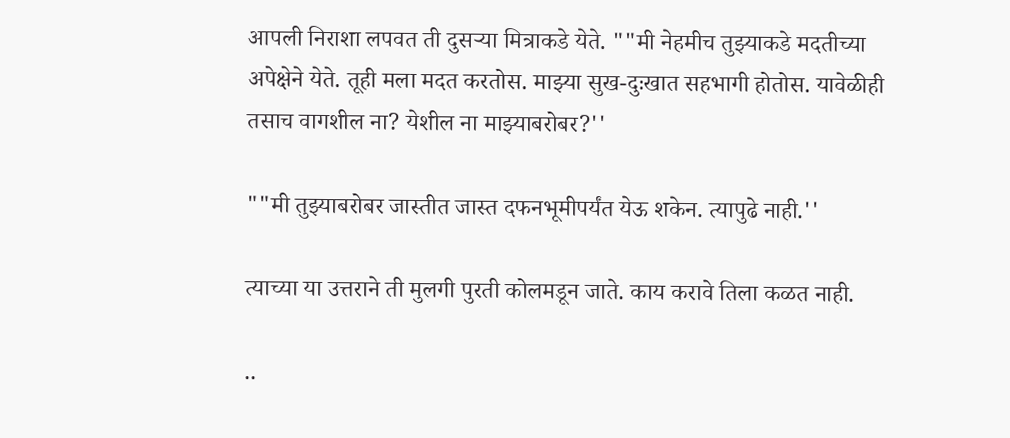आपली निराशा लपवत ती दुसऱ्या मित्राकडे येते. ""मी नेहमीच तुझ्याकडे मदतीच्या
अपेक्षेने येते. तूही मला मदत करतोस. माझ्या सुख-दुःखात सहभागी होतोस. यावेळीही
तसाच वागशील ना? येशील ना माझ्याबरोबर?''

""मी तुझ्याबरोबर जास्तीत जास्त दफनभूमीपर्यंत येऊ शकेन. त्यापुढे नाही.''

त्याच्या या उत्तराने ती मुलगी पुरती कोलमडून जाते. काय करावे तिला कळत नाही.

..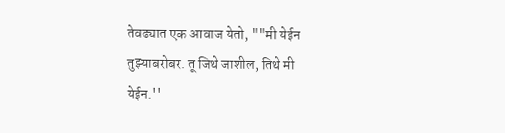तेवढ्यात एक आवाज येतो, ""मी येईन तुझ्याबरोबर. तू जिथे जाशील, तिथे मी
येईन.''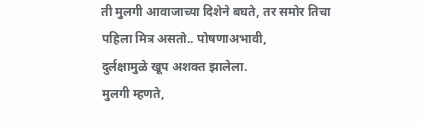ती मुलगी आवाजाच्या दिशेने बघते, तर समोर तिचा पहिला मित्र असतो.. पोषणाअभावी,
दुर्लक्षामुळे खूप अशक्त झालेला.
मुलगी म्हणते,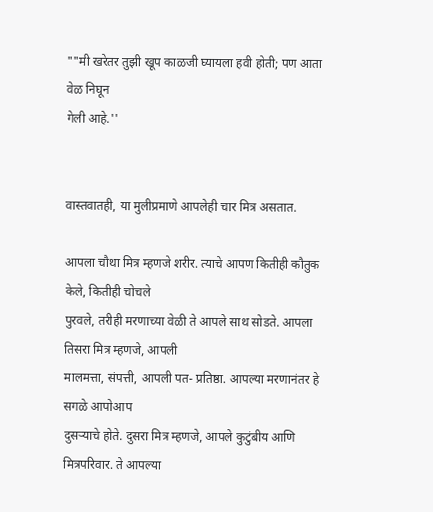""मी खरेतर तुझी खूप काळजी घ्यायला हवी होती; पण आता वेळ निघून
गेली आहे.''


वास्तवातही, या मुलीप्रमाणे आपलेही चार मित्र असतात.

आपला चौथा मित्र म्हणजे शरीर. त्याचे आपण कितीही कौतुक केले, कितीही चोचले
पुरवले, तरीही मरणाच्या वेळी ते आपले साथ सोडते. आपला तिसरा मित्र म्हणजे, आपली
मालमत्ता, संपत्ती, आपली पत- प्रतिष्ठा. आपल्या मरणानंतर हे सगळे आपोआप
दुसऱ्याचे होते. दुसरा मित्र म्हणजे, आपले कुटुंबीय आणि मित्रपरिवार. ते आपल्या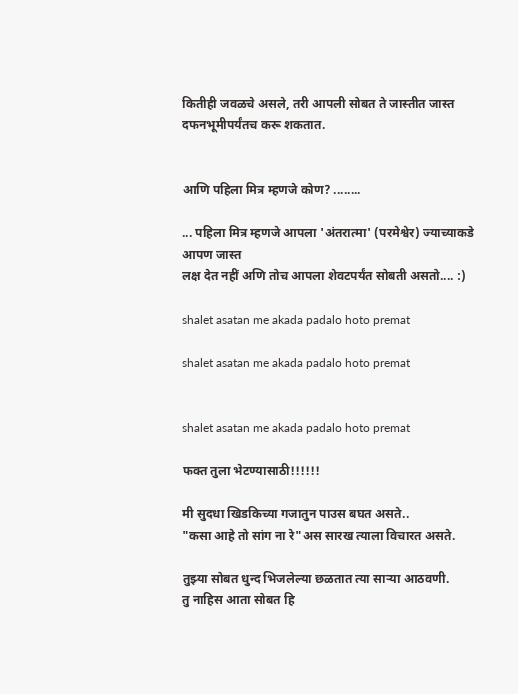कितीही जवळचे असले, तरी आपली सोबत ते जास्तीत जास्त दफनभूमीपर्यंतच करू शकतात.


आणि पहिला मित्र म्हणजे कोण? ........

... पहिला मित्र म्हणजे आपला 'अंतरात्मा' (परमेश्वेर) ज्याच्याकडे आपण जास्त
लक्ष देत नहीं अणि तोच आपला शेवटपर्यंत सोबती असतो.... :)

shalet asatan me akada padalo hoto premat

shalet asatan me akada padalo hoto premat


shalet asatan me akada padalo hoto premat

फक्त तुला भेटण्यासाठी!!!!!!

मी सुदधा खिडकिच्या गजातुन पाउस बघत असते..
"कसा आहे तो सांग ना रे"अस सारख त्याला विचारत असते.

तुझ्या सोबत धुन्द भिजलेल्या छळतात त्या सार्‍या आठवणी.
तु नाहिस आता सोबत हि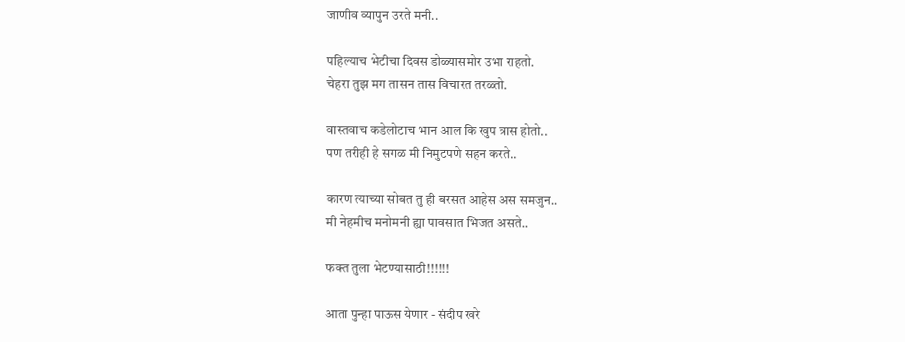जाणीव व्यापुन उरते मनी..

पहिल्याच भेटीचा दिवस डोळ्यासमोर उभा राहतो.
चेहरा तुझ मग तासन तास विचारत तरळ्तो.

वास्तवाच कडेलोटाच भान आल कि खुप त्रास होतो..
पण तरीही हे सगळ मी निमुटपणे सहन करते..

कारण त्याच्या सोबत तु ही बरसत आहेस अस समजुन..
मी नेहमीच मनोमनी ह्या पावसात भिजत असते..

फक्त तुला भेटण्यासाठी!!!!!!

आता पुन्हा पाऊस येणार - संदीप खरे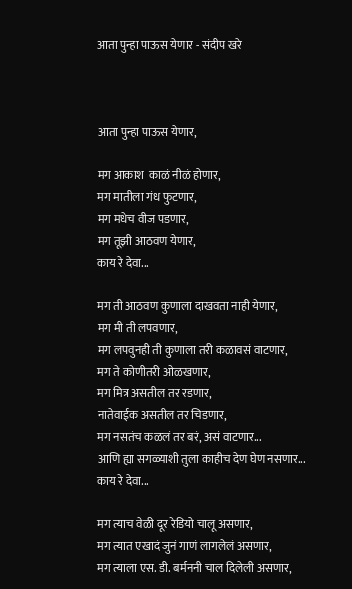आता पुन्हा पाऊस येणार - संदीप खरे



आता पुन्हा पाऊस येणार,

मग आकाश  काळं नीळं होणार,
मग मातीला गंध फुटणार,
मग मधेच वीज पडणार,
मग तूझी आठवण येणार,
काय रे देवा...

मग ती आठवण कुणाला दाखवता नाही येणार,
मग मी ती लपवणार,
मग लपवुनही ती कुणाला तरी कळावसं वाटणार,
मग ते कोणीतरी ओळखणार,
मग मित्र असतील तर रडणार,
नातेवाईक असतील तर चिडणार,
मग नसतंच कळलं तर बरं, असं वाटणार...
आणि ह्या सगळ्याशी तुला काहीच देण घेण नसणार...
काय रे देवा...

मग त्याच वेळी दूर रेडियो चालू असणार,
मग त्यात एखादं जुनं गाणं लागलेलं असणार,
मग त्याला एस. डी. बर्मननी चाल दिलेली असणार,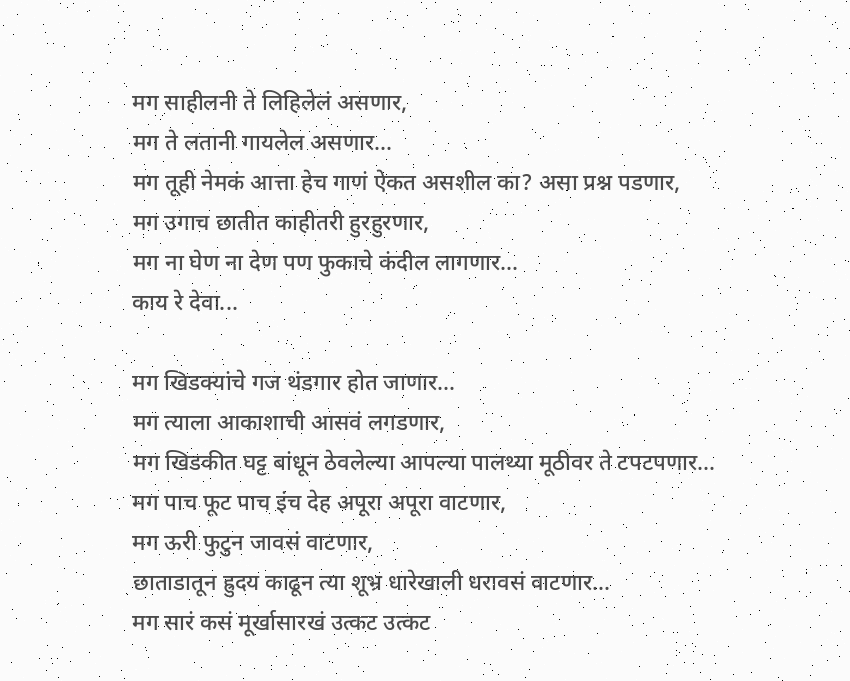मग साहीलनी ते लिहिलेलं असणार,
मग ते लतानी गायलेल असणार...
मग तूही नेमकं आत्ता हेच गाणं ऐकत असशील का? असा प्रश्न पडणार,
मग उगाच छातीत काहीतरी हुरहुरणार,
मग ना घेण ना देण पण फुकाचे कंदील लागणार...
काय रे देवा...

मग खिडक्यांचे गज थंडगार होत जाणार...
मग त्याला आकाशाची आसवं लगडणार,
मग खिडकीत घट्ट बांधून ठेवलेल्या आपल्या पालथ्या मूठीवर ते टपटपणार...
मग पाच फूट पाच इंच देह अपूरा अपूरा वाटणार,
मग ऊरी फुटुन जावसं वाटणार,
छाताडातून ह्रुदय काढून त्या शूभ्र धारेखाली धरावसं वाटणार...
मग सारं कसं मूर्खासारखं उत्कट उत्कट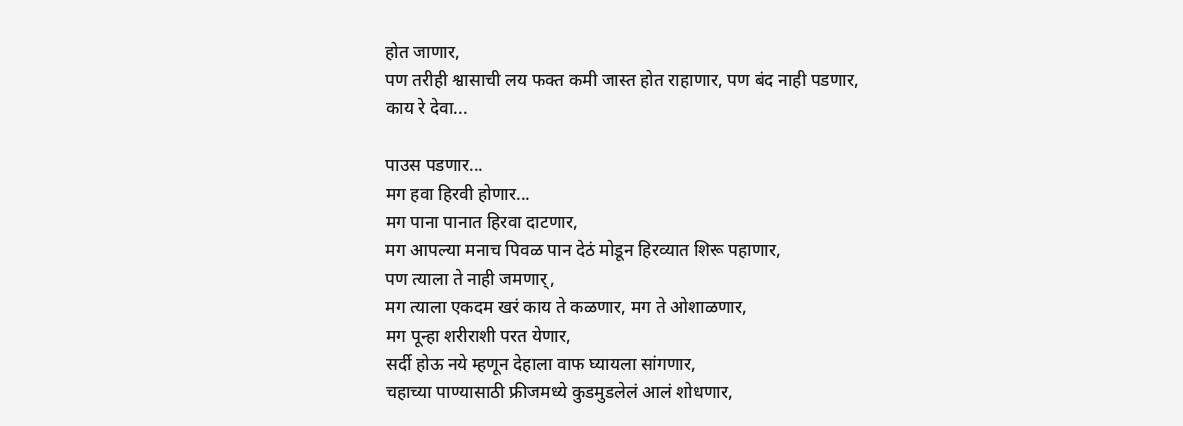होत जाणार,
पण तरीही श्वासाची लय फक्त कमी जास्त होत राहाणार, पण बंद नाही पडणार,
काय रे देवा...

पाउस पडणार...
मग हवा हिरवी होणार...
मग पाना पानात हिरवा दाटणार,
मग आपल्या मनाच पिवळ पान देठं मोडून हिरव्यात शिरू पहाणार,
पण त्याला ते नाही जमणार्,
मग त्याला एकदम खरं काय ते कळणार, मग ते ओशाळणार,
मग पून्हा शरीराशी परत येणार,
सर्दी होऊ नये म्हणून देहाला वाफ घ्यायला सांगणार,
चहाच्या पाण्यासाठी फ्रीजमध्ये कुडमुडलेलं आलं शोधणार,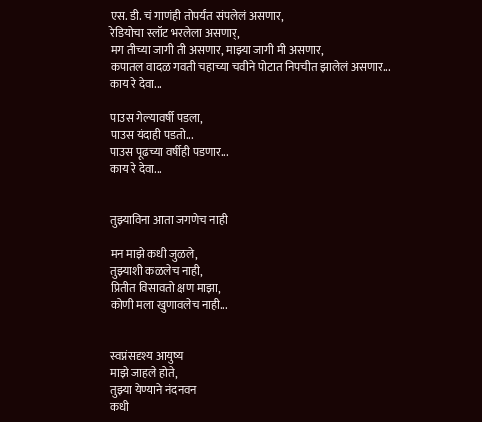एस. डी. चं गाणंही तोपर्यंत संपलेलं असणार,
रेडियोचा स्लॉट भरलेला असणार्,
मग तीच्या जागी ती असणार, माझ्या जागी मी असणार,
कपातल वादळ गवती चहाच्या चवीने पोटात निपचीत झालेलं असणार...
काय रे देवा...

पाउस गेल्यावर्षी पडला,
पाउस यंदाही पडतो...
पाउस पूढच्या वर्षीही पडणार...
काय रे देवा...


तुझ्याविना आता जगणेच नाही

मन माझे कधी जुळले,
तुझ्याशी कळलेच नाही,
प्रितीत विसावतो क्षण माझा,
कोणी मला खुणावलेच नाही...


स्वप्नंसदृश्य आयुष्य
माझे जाहले होते,
तुझ्या येण्याने नंदनवन
कधी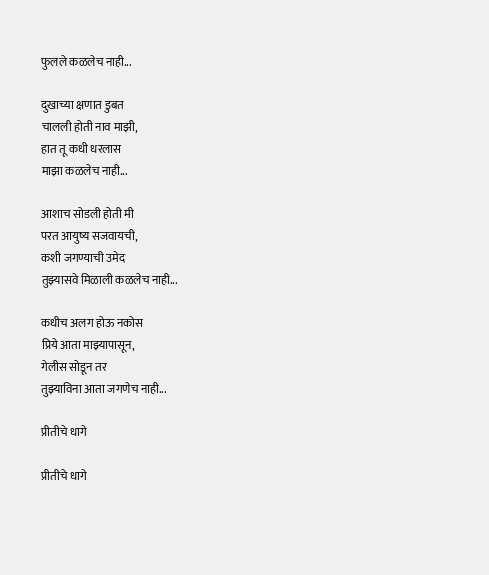फुलले कळलेच नाही...

दुखाच्या क्षणात डुबत
चालली होती नाव माझी,
हात तू कधी धरलास
माझा कळलेच नाही...

आशाच सोडली होती मी
परत आयुष्य सजवायची,
कशी जगण्याची उमेद
तुझ्यासवे मिळाली कळलेच नाही...

कधीच अलग होऊ नकोस
प्रिये आता माझ्यापासून,
गेलीस सोडून तर
तुझ्याविना आता जगणेच नाही...

प्रीतीचे धागे

प्रीतीचे धागे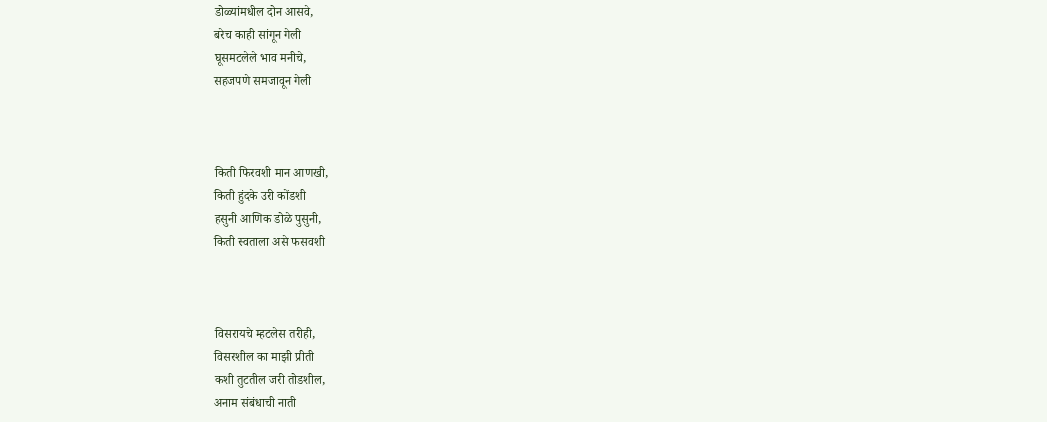डोळ्यांमधील दोन आसवे,
बरेच काही सांगून गेली
घूसमटलेले भाव मनीचे,
सहजपणे समजावून गेली



किती फिरवशी मान आणखी,
किती हुंदके उरी कोंडशी
हसुनी आणिक डोळे पुसुनी,
किती स्वताला असे फसवशी



विसरायचे म्हटलेस तरीही,
विसरशील का माझी प्रीती
कशी तुटतील जरी तोडशील,
अनाम संबंधाची नाती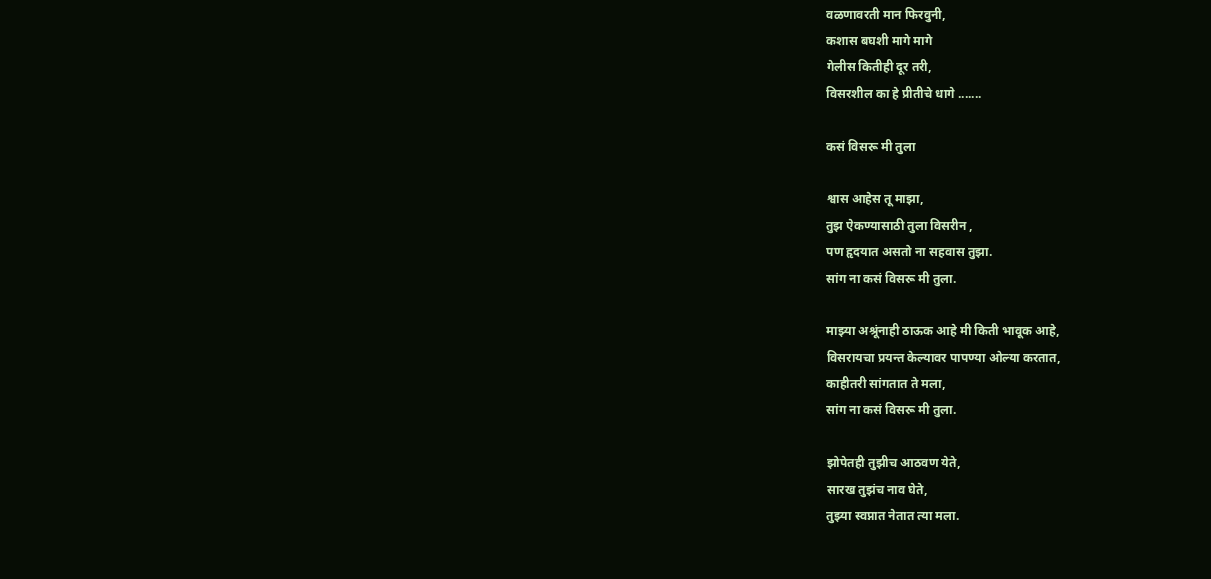वळणावरती मान फिरवुनी,
कशास बघशी मागे मागे
गेलीस कितीही दूर तरी,
विसरशील का हे प्रीतीचे धागे .......

कसं विसरू मी तुला

श्वास आहेस तू माझा,
तुझ ऐकण्यासाठी तुला विसरीन ,
पण हृदयात असतो ना सहवास तुझा.
सांग ना कसं विसरू मी तुला.

माझ्या अश्रूंनाही ठाऊक आहे मी किती भावूक आहे,
विसरायचा प्रयन्त केल्यावर पापण्या ओल्या करतात,
काहीतरी सांगतात ते मला,
सांग ना कसं विसरू मी तुला.

झोपेतही तुझीच आठवण येते,
सारख तुझंच नाव घेते,
तुझ्या स्वप्नात नेतात त्या मला.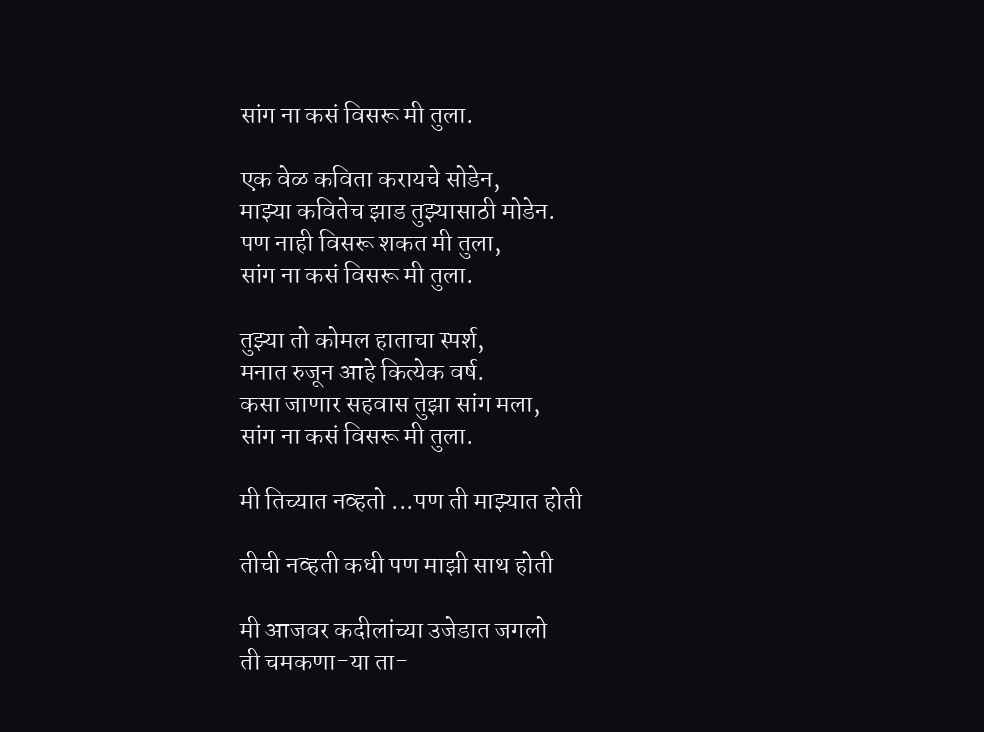सांग ना कसं विसरू मी तुला.

एक वेळ कविता करायचे सोडेन,
माझ्या कवितेच झाड तुझ्यासाठी मोडेन.
पण नाही विसरू शकत मी तुला,
सांग ना कसं विसरू मी तुला.

तुझ्या तो कोमल हाताचा स्पर्श,
मनात रुजून आहे कित्येक वर्ष.
कसा जाणार सहवास तुझा सांग मला,
सांग ना कसं विसरू मी तुला.

मी तिच्यात नव्हतो ...पण ती माझ्यात होती

तीची नव्हती कधी पण माझी साथ होती

मी आजवर कदीलांच्या उजेडात जगलो
ती चमकणा-या ता-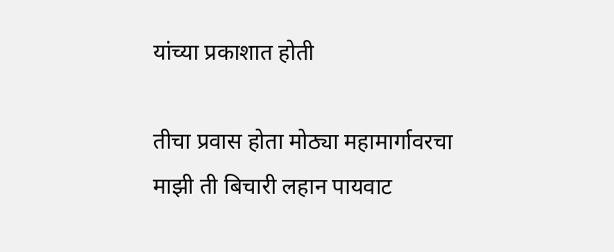यांच्या प्रकाशात होती

तीचा प्रवास होता मोठ्या महामार्गावरचा
माझी ती बिचारी लहान पायवाट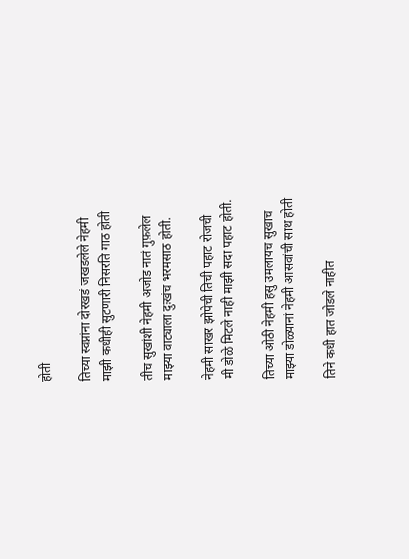होती

तिच्या स्वप्नांना दोरखडं जखडलेले नेहमी
माझी कधीही सुटणारी निसरति गाठ होती

तीच सुखांशी नेहमी अजोड नातं गुफ़लेल
माझ्या वाट्याला दुःखंच भरमसाठ होती.

नेहमी साखर झोपेची तिची पहाट रोजची
मी डोळे मिटले नाही माझी सदा पहाट होती.

तिच्या ओठी नेहमी हसु उमलायच सुखाच
माझ्या डोळ्यानां नेहमी आसवांची साथ होती

तिने कधी हात जोडले नाहीत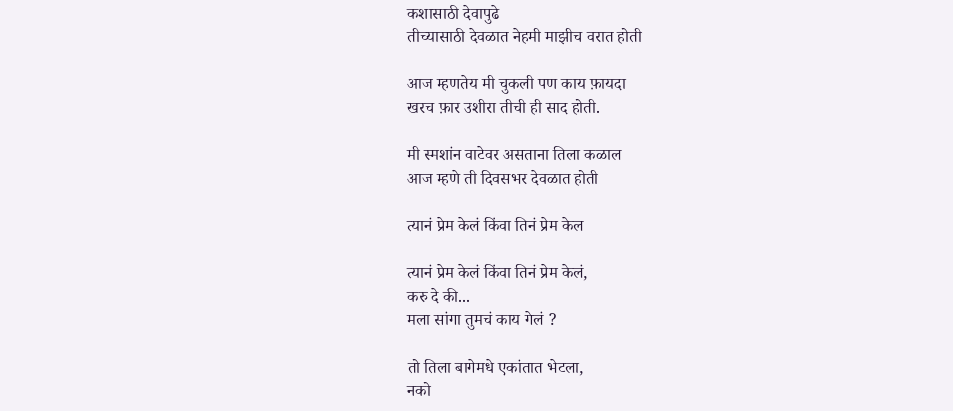कशासाठी देवापुढे
तीच्यासाठी देवळात नेहमी माझीच वरात होती

आज म्हणतेय मी चुकली पण काय फ़ायदा
खरच फ़ार उशीरा तीची ही साद होती.

मी स्मशांन वाटेवर असताना तिला कळाल
आज म्हणे ती दिवसभर देवळात होती

त्यानं प्रेम केलं किंवा तिनं प्रेम केल

त्यानं प्रेम केलं किंवा तिनं प्रेम केलं,
करु दे की...
मला सांगा तुमचं काय गेलं ?

तो तिला बागेमधे एकांतात भेटला,
नको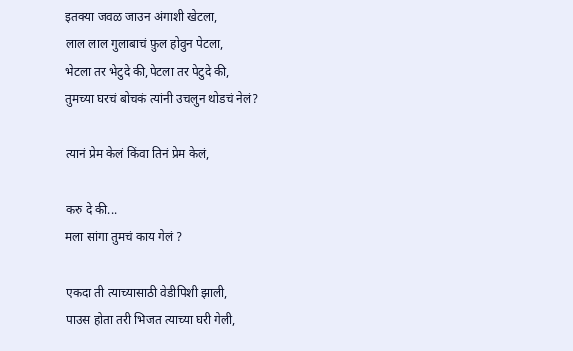इतक्या जवळ जाउन अंगाशी खेटला,
लाल लाल गुलाबाचं फ़ुल होवुन पेटला,
भेटला तर भेटुदे की,पेटला तर पेटुदे की,
तुमच्या घरचं बोचकं त्यांनी उचलुन थोडचं नेलं?

त्यानं प्रेम केलं किंवा तिनं प्रेम केलं,

करु दे की...
मला सांगा तुमचं काय गेलं ?

एकदा ती त्याच्यासाठी वेडीपिशी झाली,
पाउस होता तरी भिजत त्याच्या घरी गेली,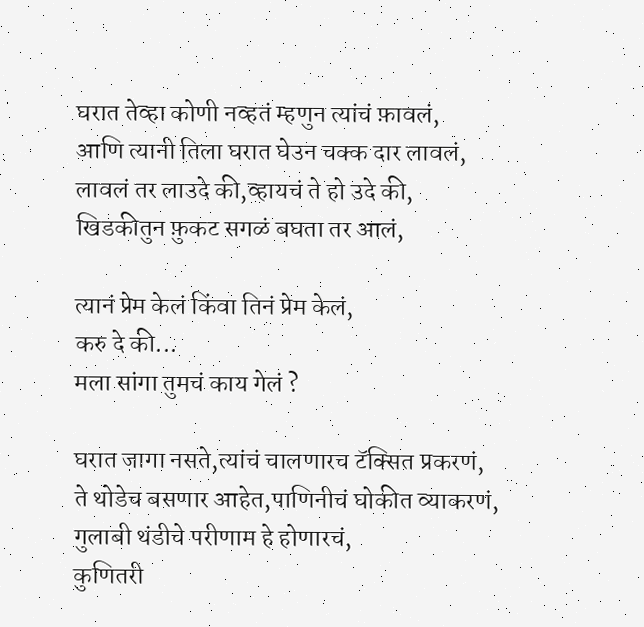घरात तेव्हा कोणी नव्हतं म्हणुन त्यांचं फ़ावलं,
आणि त्यानी तिला घरात घेउन चक्क दार लावलं,
लावलं तर लाउदे की,व्हायचं ते हो उदे की,
खिडकीतुन फ़ुकट सगळं बघता तर आलं,

त्यानं प्रेम केलं किंवा तिनं प्रेम केलं,
करु दे की...
मला सांगा तुमचं काय गेलं ?

घरात जागा नसते,त्यांचं चालणारच टॅक्सित प्रकरणं,
ते थोडेच बसणार आहेत,पाणिनीचं घोकीत व्याकरणं,
गुलाबी थंडीचे परीणाम हे होणारचं,
कुणितरी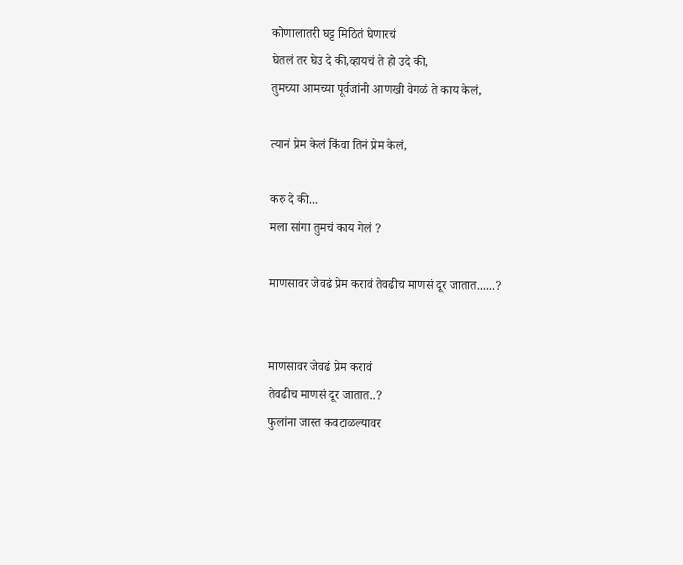कोणालातरी घट्ट मिठितं घेणारचं
घेतलं तर घेउ दे की,व्हायचं ते हो उदे की,
तुमच्या आमच्या पूर्वजांनी आणखी वेगळं ते काय केलं,

त्यानं प्रेम केलं किंवा तिनं प्रेम केलं,

करु दे की...
मला सांगा तुमचं काय गेलं ?

माणसावर जेवढं प्रेम करावं तेवढीच माणसं दूर जातात......?


माणसावर जेवढं प्रेम करावं
तेवढीच माणसं दूर जातात..?
फुलांना जास्त कवटाळल्यावर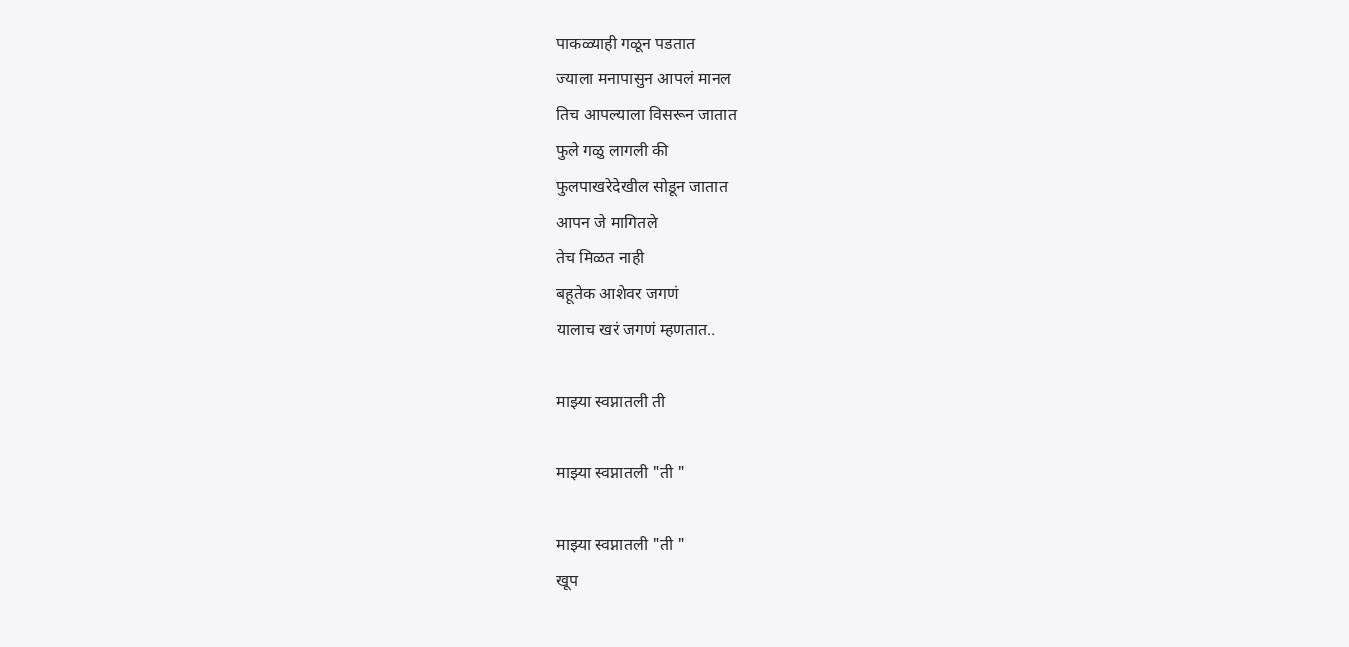पाकळ्याही गळून पडतात
ज्याला मनापासुन आपलं मानल
तिच आपल्याला विसरून जातात
फुले गळु लागली की
फुलपाखरेदेखील सोडून जातात
आपन जे मागितले
तेच मिळत नाही
बहूतेक आशेवर जगणं
यालाच खरं जगणं म्हणतात..

माझ्या स्वप्नातली ती

माझ्या स्वप्नातली "ती "

माझ्या स्वप्नातली "ती "
खूप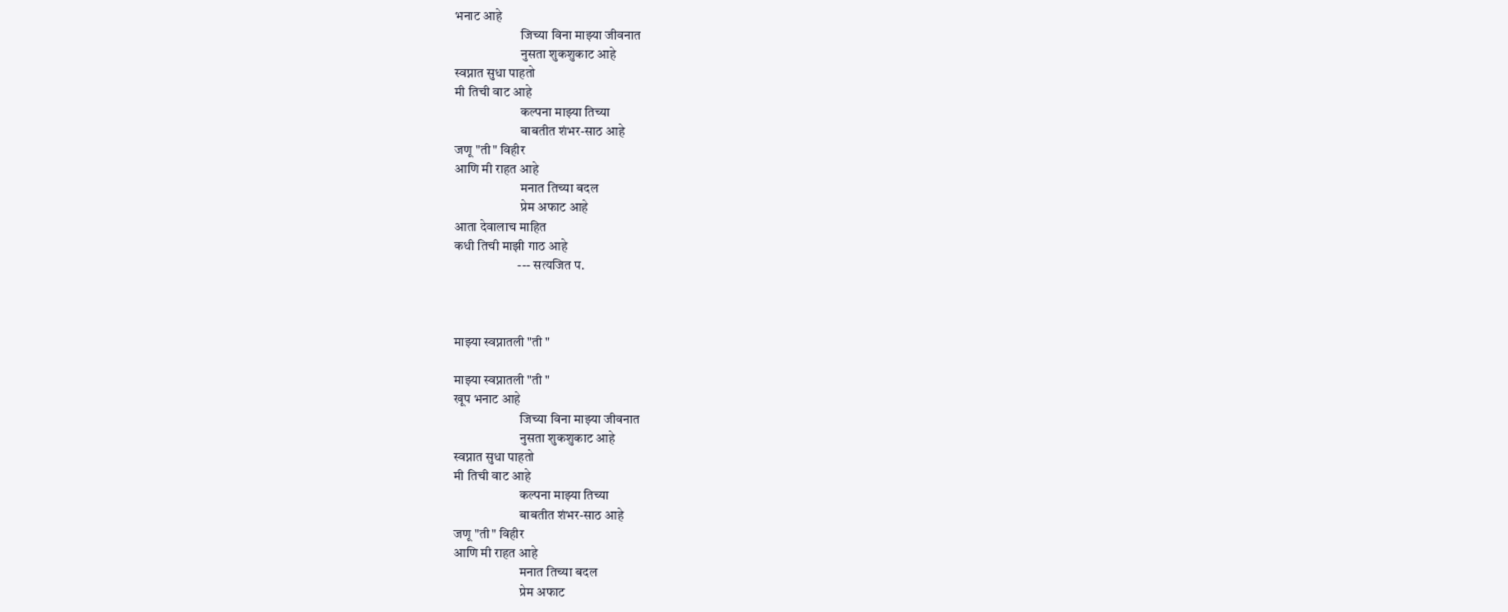भनाट आहे
                         जिच्या विना माझ्या जीवनात
                         नुसता शुकशुकाट आहे
स्वप्नात सुधा पाहतो
मी तिची वाट आहे
                         कल्पना माझ्या तिच्या
                         बाबतीत शंभर-साठ आहे
जणू "ती" विहीर
आणि मी राहत आहे
                         मनात तिच्या बदल
                         प्रेम अफाट आहे
आता देवालाच माहित
कधी तिची माझी गाठ आहे
                        --- सत्यजित प.



माझ्या स्वप्नातली "ती "

माझ्या स्वप्नातली "ती "
खूप भनाट आहे
                         जिच्या विना माझ्या जीवनात
                         नुसता शुकशुकाट आहे
स्वप्नात सुधा पाहतो
मी तिची वाट आहे
                         कल्पना माझ्या तिच्या
                         बाबतीत शंभर-साठ आहे
जणू "ती" विहीर
आणि मी राहत आहे
                         मनात तिच्या बदल
                         प्रेम अफाट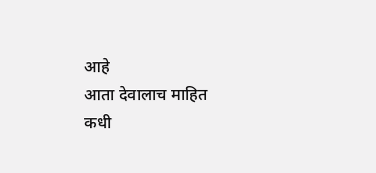आहे
आता देवालाच माहित
कधी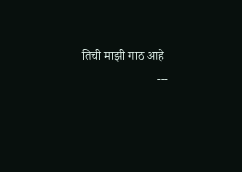तिची माझी गाठ आहे
                        ---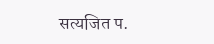सत्यजित प.